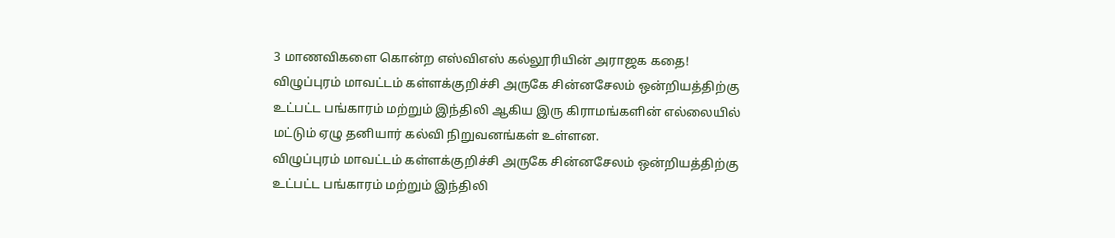3 மாணவிகளை கொன்ற எஸ்விஎஸ் கல்லூரியின் அராஜக கதை!
விழுப்புரம் மாவட்டம் கள்ளக்குறிச்சி அருகே சின்னசேலம் ஒன்றியத்திற்கு உட்பட்ட பங்காரம் மற்றும் இந்திலி ஆகிய இரு கிராமங்களின் எல்லையில் மட்டும் ஏழு தனியார் கல்வி நிறுவனங்கள் உள்ளன.
விழுப்புரம் மாவட்டம் கள்ளக்குறிச்சி அருகே சின்னசேலம் ஒன்றியத்திற்கு உட்பட்ட பங்காரம் மற்றும் இந்திலி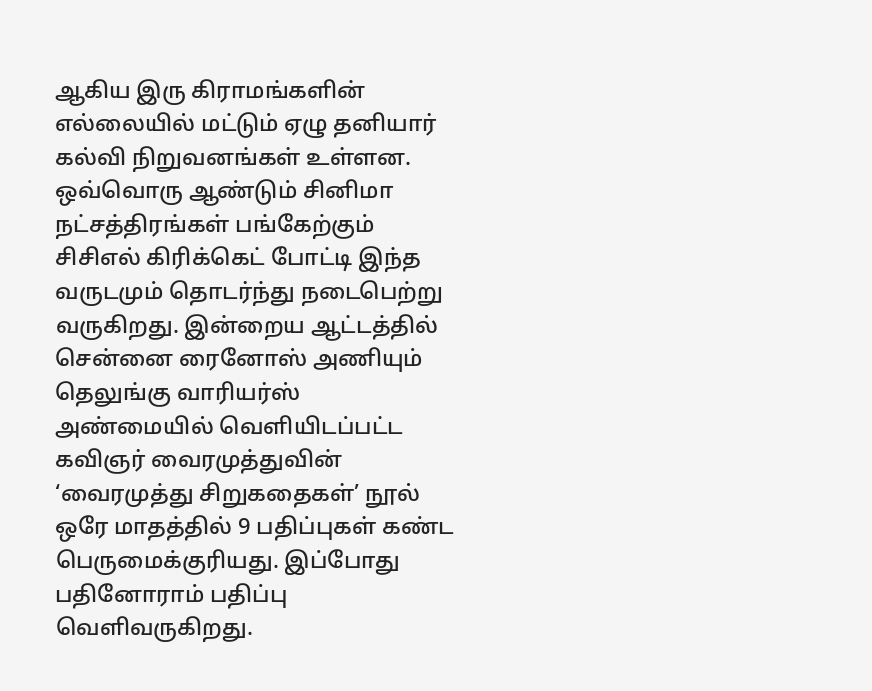ஆகிய இரு கிராமங்களின் எல்லையில் மட்டும் ஏழு தனியார் கல்வி நிறுவனங்கள் உள்ளன.
ஒவ்வொரு ஆண்டும் சினிமா நட்சத்திரங்கள் பங்கேற்கும் சிசிஎல் கிரிக்கெட் போட்டி இந்த வருடமும் தொடர்ந்து நடைபெற்று வருகிறது. இன்றைய ஆட்டத்தில் சென்னை ரைனோஸ் அணியும் தெலுங்கு வாரியர்ஸ்
அண்மையில் வெளியிடப்பட்ட கவிஞர் வைரமுத்துவின் ‘வைரமுத்து சிறுகதைகள்’ நூல் ஒரே மாதத்தில் 9 பதிப்புகள் கண்ட பெருமைக்குரியது. இப்போது பதினோராம் பதிப்பு வெளிவருகிறது.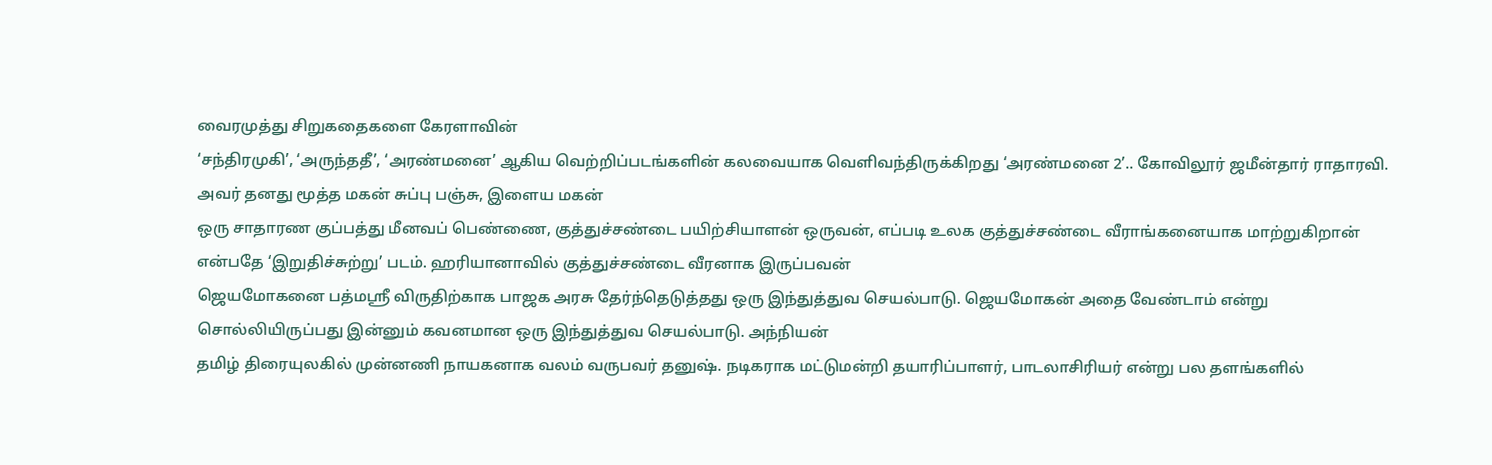வைரமுத்து சிறுகதைகளை கேரளாவின்
‘சந்திரமுகி’, ‘அருந்ததீ’, ‘அரண்மனை’ ஆகிய வெற்றிப்படங்களின் கலவையாக வெளிவந்திருக்கிறது ‘அரண்மனை 2’.. கோவிலூர் ஜமீன்தார் ராதாரவி. அவர் தனது மூத்த மகன் சுப்பு பஞ்சு, இளைய மகன்
ஒரு சாதாரண குப்பத்து மீனவப் பெண்ணை, குத்துச்சண்டை பயிற்சியாளன் ஒருவன், எப்படி உலக குத்துச்சண்டை வீராங்கனையாக மாற்றுகிறான் என்பதே ‘இறுதிச்சுற்று’ படம். ஹரியானாவில் குத்துச்சண்டை வீரனாக இருப்பவன்
ஜெயமோகனை பத்மஸ்ரீ விருதிற்காக பாஜக அரசு தேர்ந்தெடுத்தது ஒரு இந்துத்துவ செயல்பாடு. ஜெயமோகன் அதை வேண்டாம் என்று சொல்லியிருப்பது இன்னும் கவனமான ஒரு இந்துத்துவ செயல்பாடு. அந்நியன்
தமிழ் திரையுலகில் முன்னணி நாயகனாக வலம் வருபவர் தனுஷ். நடிகராக மட்டுமன்றி தயாரிப்பாளர், பாடலாசிரியர் என்று பல தளங்களில்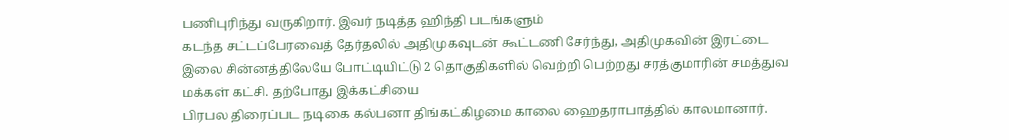பணிபுரிந்து வருகிறார். இவர் நடித்த ஹிந்தி படங்களும்
கடந்த சட்டப்பேரவைத் தேர்தலில் அதிமுகவுடன் கூட்டணி சேர்ந்து, அதிமுகவின் இரட்டை இலை சின்னத்திலேயே போட்டியிட்டு 2 தொகுதிகளில் வெற்றி பெற்றது சரத்குமாரின் சமத்துவ மக்கள் கட்சி. தற்போது இக்கட்சியை
பிரபல திரைப்பட நடிகை கல்பனா திங்கட்கிழமை காலை ஹைதராபாத்தில் காலமானார்.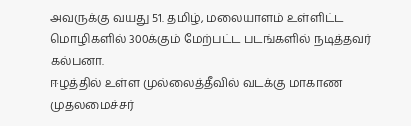அவருக்கு வயது 51. தமிழ், மலையாளம் உள்ளிட்ட மொழிகளில் 300க்கும் மேற்பட்ட படங்களில் நடித்தவர் கல்பனா.
ஈழத்தில் உள்ள முல்லைத்தீவில் வடக்கு மாகாண முதலமைச்சர்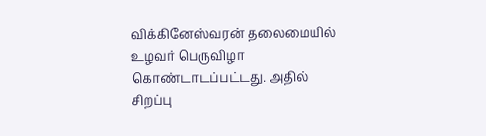விக்கினேஸ்வரன் தலைமையில் உழவர் பெருவிழா கொண்டாடப்பட்டது. அதில் சிறப்பு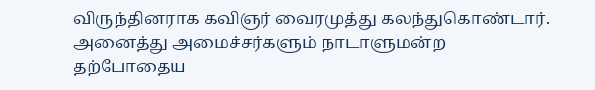விருந்தினராக கவிஞர் வைரமுத்து கலந்துகொண்டார். அனைத்து அமைச்சர்களும் நாடாளுமன்ற
தற்போதைய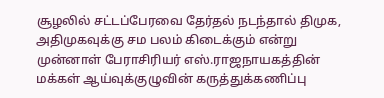சூழலில் சட்டப்பேரவை தேர்தல் நடந்தால் திமுக, அதிமுகவுக்கு சம பலம் கிடைக்கும் என்று முன்னாள் பேராசிரியர் எஸ்.ராஜநாயகத்தின் மக்கள் ஆய்வுக்குழுவின் கருத்துக்கணிப்பு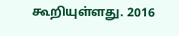கூறியுள்ளது. 2016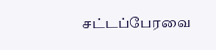சட்டப்பேரவை